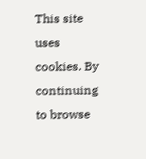This site uses cookies. By continuing to browse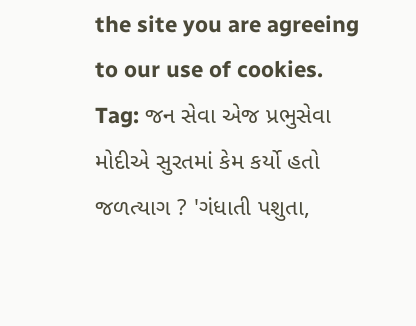the site you are agreeing to our use of cookies.
Tag: જન સેવા એજ પ્રભુસેવા
મોદીએ સુરતમાં કેમ કર્યો હતો જળત્યાગ ? 'ગંધાતી પશુતા,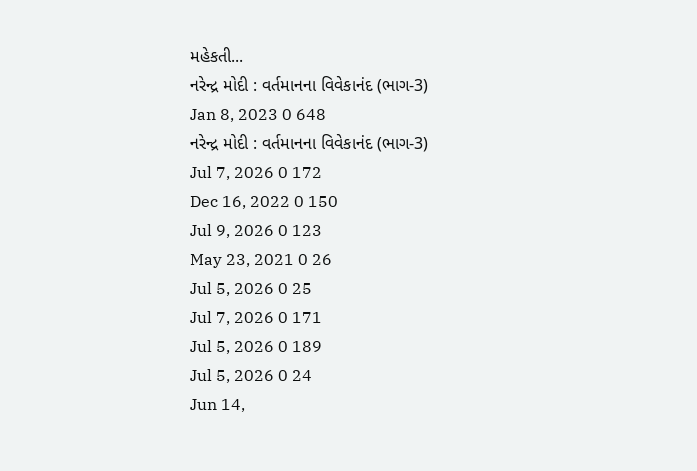મહેકતી...
નરેન્દ્ર મોદી : વર્તમાનના વિવેકાનંદ (ભાગ-3)
Jan 8, 2023 0 648
નરેન્દ્ર મોદી : વર્તમાનના વિવેકાનંદ (ભાગ-3)
Jul 7, 2026 0 172
Dec 16, 2022 0 150
Jul 9, 2026 0 123
May 23, 2021 0 26
Jul 5, 2026 0 25
Jul 7, 2026 0 171
Jul 5, 2026 0 189
Jul 5, 2026 0 24
Jun 14,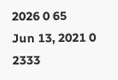2026 0 65
Jun 13, 2021 0 2333